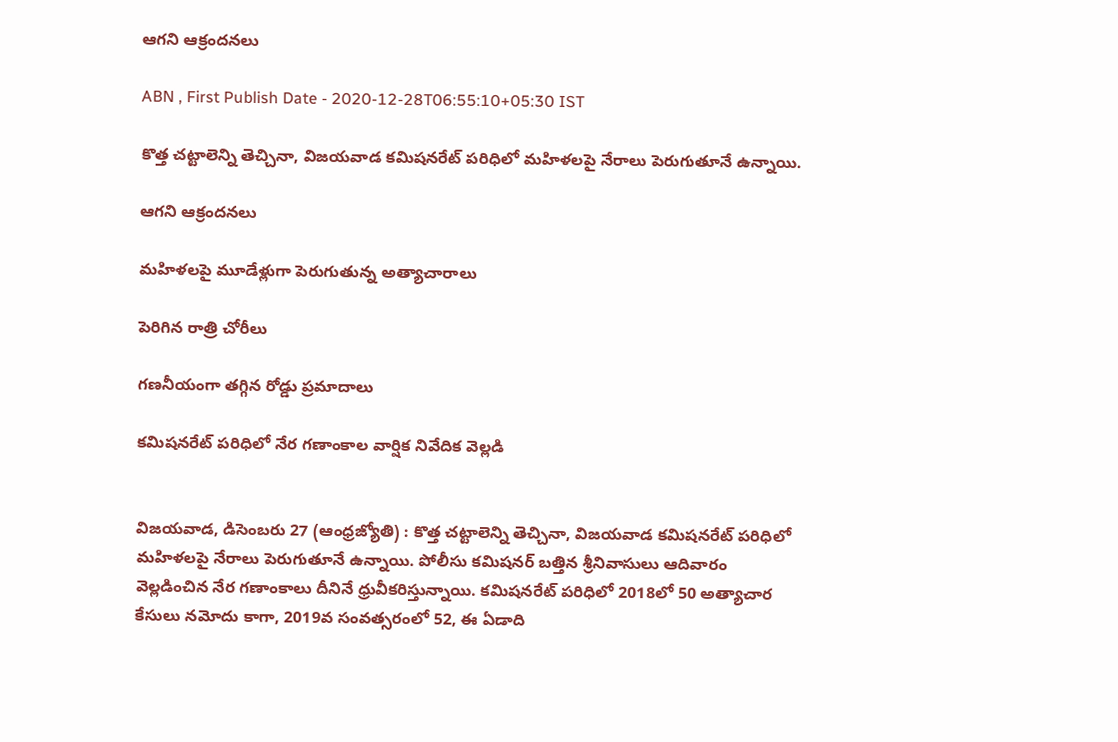ఆగని ఆక్రందనలు

ABN , First Publish Date - 2020-12-28T06:55:10+05:30 IST

కొత్త చట్టాలెన్ని తెచ్చినా, విజయవాడ కమిషనరేట్‌ పరిధిలో మహిళలపై నేరాలు పెరుగుతూనే ఉన్నాయి.

ఆగని ఆక్రందనలు

మహిళలపై మూడేళ్లుగా పెరుగుతున్న అత్యాచారాలు

పెరిగిన రాత్రి చోరీలు

గణనీయంగా తగ్గిన రోడ్డు ప్రమాదాలు

కమిషనరేట్‌ పరిధిలో నేర గణాంకాల వార్షిక నివేదిక వెల్లడి


విజయవాడ, డిసెంబరు 27 (ఆంధ్రజ్యోతి) : కొత్త చట్టాలెన్ని తెచ్చినా, విజయవాడ కమిషనరేట్‌ పరిధిలో మహిళలపై నేరాలు పెరుగుతూనే ఉన్నాయి. పోలీసు కమిషనర్‌ బత్తిన శ్రీనివాసులు ఆదివారం వెల్లడించిన నేర గణాంకాలు దీనినే ధ్రువీకరిస్తున్నాయి. కమిషనరేట్‌ పరిధిలో 2018లో 50 అత్యాచార కేసులు నమోదు కాగా, 2019వ సంవత్సరంలో 52, ఈ ఏడాది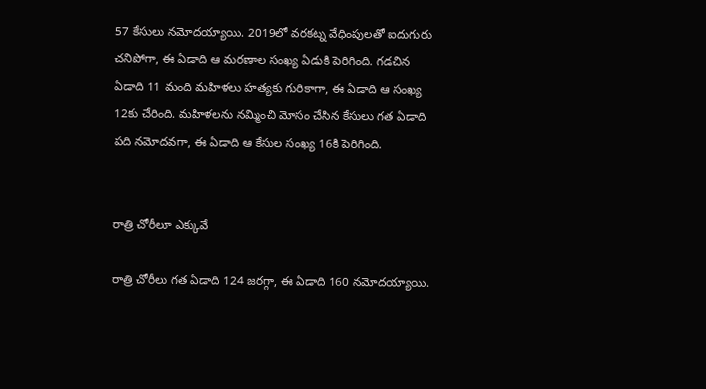57 కేసులు నమోదయ్యాయి. 2019లో వరకట్న వేధింపులతో ఐదుగురు చనిపోగా, ఈ ఏడాది ఆ మరణాల సంఖ్య ఏడుకి పెరిగింది. గడచిన ఏడాది 11 మంది మహిళలు హత్యకు గురికాగా, ఈ ఏడాది ఆ సంఖ్య 12కు చేరింది. మహిళలను నమ్మించి మోసం చేసిన కేసులు గత ఏడాది పది నమోదవగా, ఈ ఏడాది ఆ కేసుల సంఖ్య 16కి పెరిగింది.


రాత్రి చోరీలూ ఎక్కువే

రాత్రి చోరీలు గత ఏడాది 124 జరగ్గా, ఈ ఏడాది 160 నమోదయ్యాయి.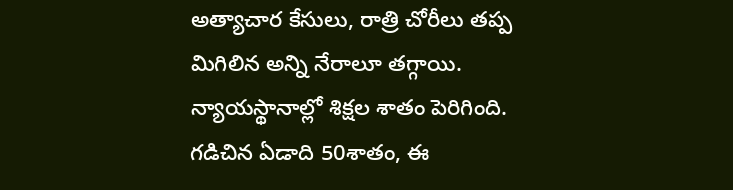అత్యాచార కేసులు, రాత్రి చోరీలు తప్ప మిగిలిన అన్ని నేరాలూ తగ్గాయి.  న్యాయస్థానాల్లో శిక్షల శాతం పెరిగింది. గడిచిన ఏడాది 50శాతం, ఈ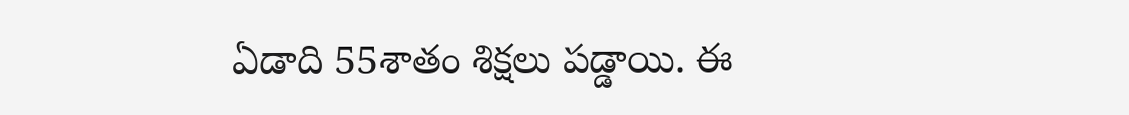ఏడాది 55శాతం శిక్షలు పడ్డాయి. ఈ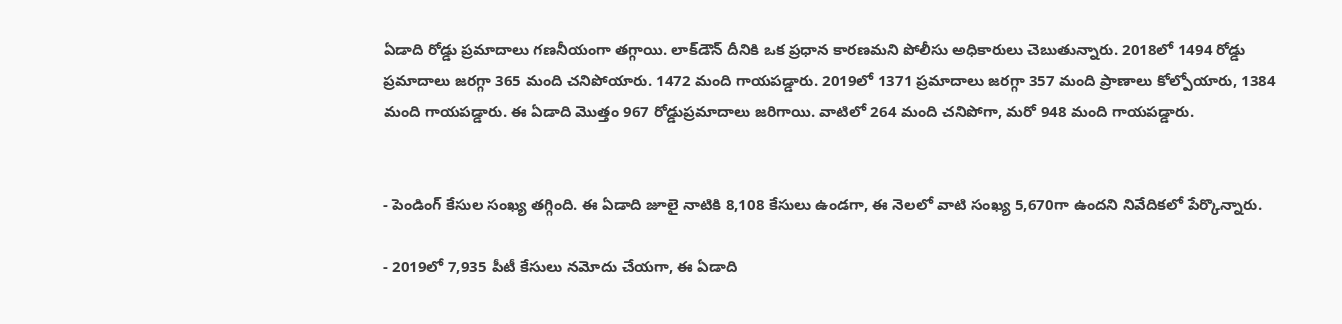ఏడాది రోడ్డు ప్రమాదాలు గణనీయంగా తగ్గాయి. లాక్‌డౌన్‌ దీనికి ఒక ప్రధాన కారణమని పోలీసు అధికారులు చెబుతున్నారు. 2018లో 1494 రోడ్డు ప్రమాదాలు జరగ్గా 365 మంది చనిపోయారు. 1472 మంది గాయపడ్డారు. 2019లో 1371 ప్రమాదాలు జరగ్గా 357 మంది ప్రాణాలు కోల్పోయారు, 1384 మంది గాయపడ్డారు. ఈ ఏడాది మొత్తం 967 రోడ్డుప్రమాదాలు జరిగాయి. వాటిలో 264 మంది చనిపోగా, మరో 948 మంది గాయపడ్డారు.


- పెండింగ్‌ కేసుల సంఖ్య తగ్గింది. ఈ ఏడాది జూలై నాటికి 8,108 కేసులు ఉండగా, ఈ నెలలో వాటి సంఖ్య 5,670గా ఉందని నివేదికలో పేర్కొన్నారు.

- 2019లో 7,935 పీటీ కేసులు నమోదు చేయగా, ఈ ఏడాది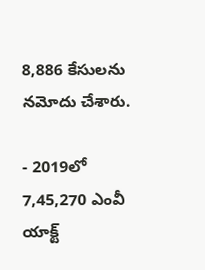8,886 కేసులను నమోదు చేశారు.

- 2019లో 7,45,270 ఎంవీ యాక్ట్‌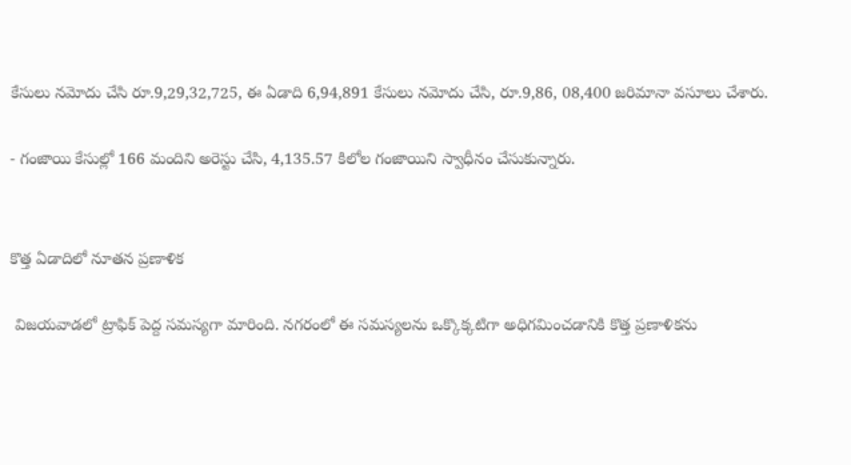కేసులు నమోదు చేసి రూ.9,29,32,725, ఈ ఏడాది 6,94,891 కేసులు నమోదు చేసి, రూ.9,86, 08,400 జరిమానా వసూలు చేశారు.

- గంజాయి కేసుల్లో 166 మందిని అరెస్టు చేసి, 4,135.57 కిలోల గంజాయిని స్వాధీనం చేసుకున్నారు.


కొత్త ఏడాదిలో నూతన ప్రణాళిక

 విజయవాడలో ట్రాఫిక్‌ పెద్ద సమస్యగా మారింది. నగరంలో ఈ సమస్యలను ఒక్కొక్కటిగా అధిగమించడానికి కొత్త ప్రణాళికను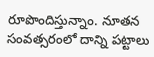రూపొందిస్తున్నాం. నూతన సంవత్సరంలో దాన్ని పట్టాలు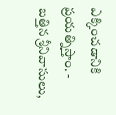ఎక్కించడానికి ప్రయత్నిస్తాం. - బత్తిన శ్రీనివాసులు,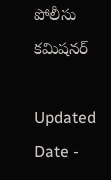పోలీసు కమిషనర్‌

Updated Date -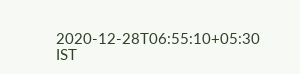2020-12-28T06:55:10+05:30 IST